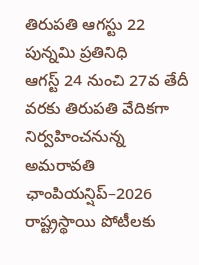తిరుపతి ఆగస్టు 22 పున్నమి ప్రతినిధి
ఆగస్ట్ 24 నుంచి 27వ తేదీ వరకు తిరుపతి వేదికగా నిర్వహించనున్న అమరావతి ఛాంపియన్షిప్–2026 రాష్ట్రస్థాయి పోటీలకు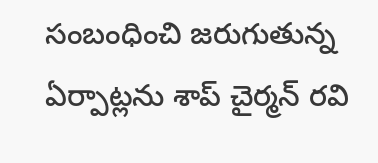సంబంధించి జరుగుతున్న ఏర్పాట్లను శాప్ చైర్మన్ రవి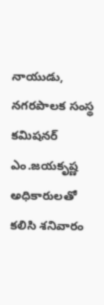నాయుడు, నగరపాలక సంస్థ కమిషనర్ ఎం.జయకృష్ణ అధికారులతో కలిసి శనివారం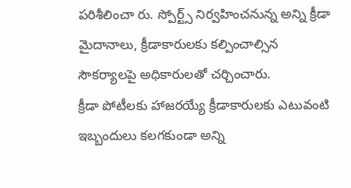పరిశీలించా రు. స్పోర్ట్స్ నిర్వహించనున్న అన్ని క్రీడా మైదానాలు, క్రీడాకారులకు కల్పించాల్సిన సౌకర్యాలపై అధికారులతో చర్చించారు.
క్రీడా పోటీలకు హాజరయ్యే క్రీడాకారులకు ఎటువంటి ఇబ్బందులు కలగకుండా అన్ని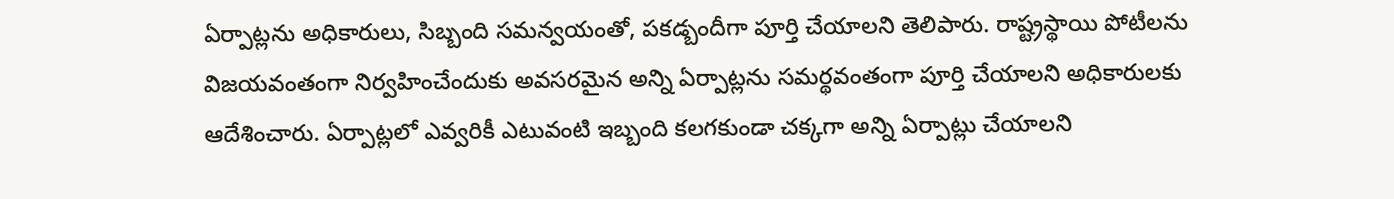ఏర్పాట్లను అధికారులు, సిబ్బంది సమన్వయంతో, పకడ్బందీగా పూర్తి చేయాలని తెలిపారు. రాష్ట్రస్థాయి పోటీలను విజయవంతంగా నిర్వహించేందుకు అవసరమైన అన్ని ఏర్పాట్లను సమర్థవంతంగా పూర్తి చేయాలని అధికారులకు ఆదేశించారు. ఏర్పాట్లలో ఎవ్వరికీ ఎటువంటి ఇబ్బంది కలగకుండా చక్కగా అన్ని ఏర్పాట్లు చేయాలని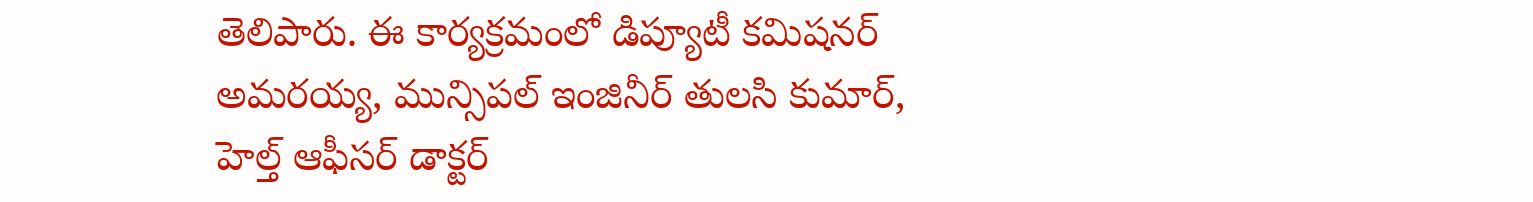తెలిపారు. ఈ కార్యక్రమంలో డిప్యూటీ కమిషనర్ అమరయ్య, మున్సిపల్ ఇంజినీర్ తులసి కుమార్, హెల్త్ ఆఫీసర్ డాక్టర్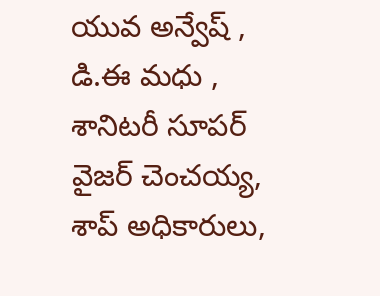యువ అన్వేష్ , డి.ఈ మధు , శానిటరీ సూపర్ వైజర్ చెంచయ్య, శాప్ అధికారులు,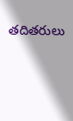తదితరులు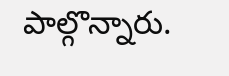పాల్గొన్నారు.